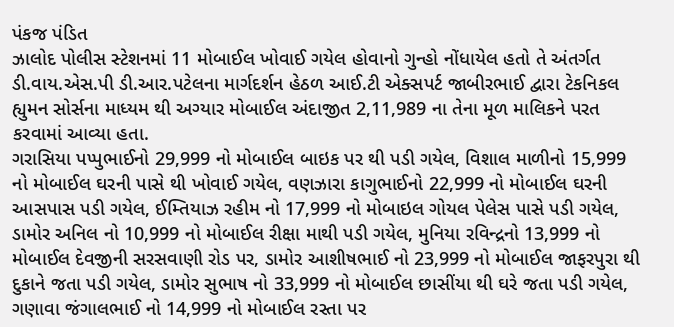પંકજ પંડિત
ઝાલોદ પોલીસ સ્ટેશનમાં 11 મોબાઈલ ખોવાઈ ગયેલ હોવાનો ગુન્હો નોંધાયેલ હતો તે અંતર્ગત ડી.વાય.એસ.પી ડી.આર.પટેલના માર્ગદર્શન હેઠળ આઈ.ટી એક્સપર્ટ જાબીરભાઈ દ્વારા ટેકનિકલ હ્યુમન સોર્સના માધ્યમ થી અગ્યાર મોબાઈલ અંદાજીત 2,11,989 ના તેના મૂળ માલિકને પરત કરવામાં આવ્યા હતા.
ગરાસિયા પપ્પુભાઈનો 29,999 નો મોબાઈલ બાઇક પર થી પડી ગયેલ, વિશાલ માળીનો 15,999 નો મોબાઈલ ઘરની પાસે થી ખોવાઈ ગયેલ, વણઝારા કાગુભાઈનો 22,999 નો મોબાઈલ ઘરની આસપાસ પડી ગયેલ, ઈમ્તિયાઝ રહીમ નો 17,999 નો મોબાઇલ ગોયલ પેલેસ પાસે પડી ગયેલ, ડામોર અનિલ નો 10,999 નો મોબાઈલ રીક્ષા માથી પડી ગયેલ, મુનિયા રવિન્દ્રનો 13,999 નો મોબાઈલ દેવજીની સરસવાણી રોડ પર, ડામોર આશીષભાઈ નો 23,999 નો મોબાઈલ જાફરપુરા થી દુકાને જતા પડી ગયેલ, ડામોર સુભાષ નો 33,999 નો મોબાઈલ છાસીંયા થી ઘરે જતા પડી ગયેલ, ગણાવા જંગાલભાઈ નો 14,999 નો મોબાઈલ રસ્તા પર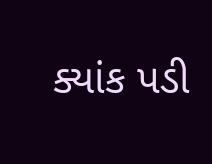ક્યાંક પડી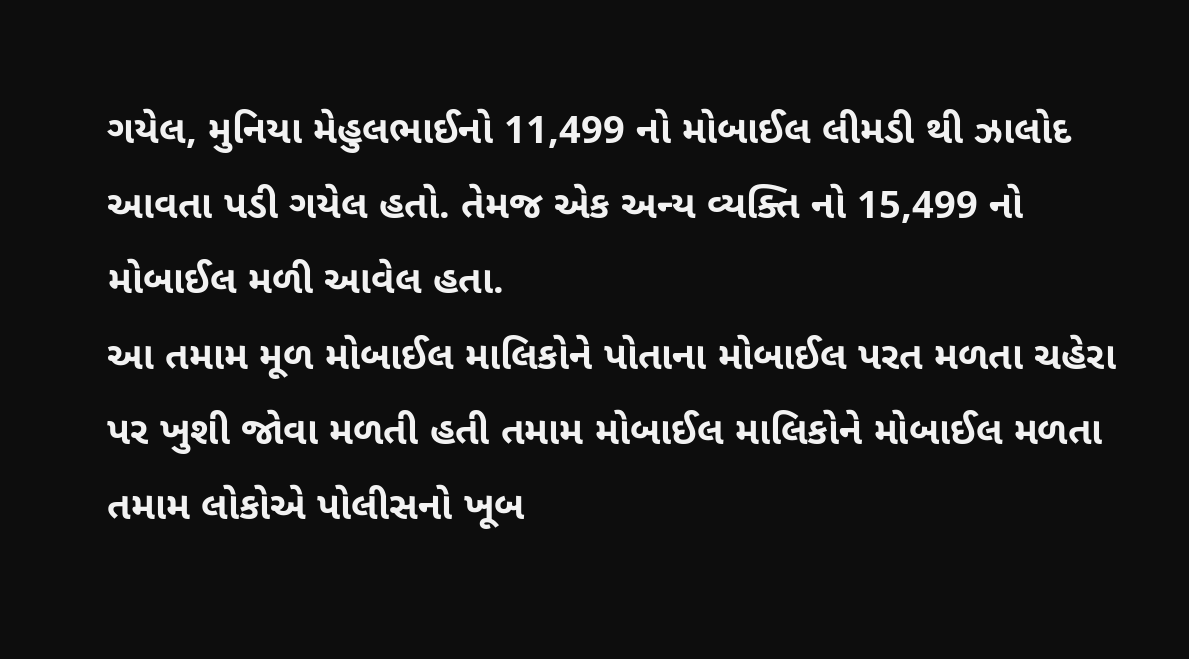ગયેલ, મુનિયા મેહુલભાઈનો 11,499 નો મોબાઈલ લીમડી થી ઝાલોદ આવતા પડી ગયેલ હતો. તેમજ એક અન્ય વ્યક્તિ નો 15,499 નો મોબાઈલ મળી આવેલ હતા.
આ તમામ મૂળ મોબાઈલ માલિકોને પોતાના મોબાઈલ પરત મળતા ચહેરા પર ખુશી જોવા મળતી હતી તમામ મોબાઈલ માલિકોને મોબાઈલ મળતા તમામ લોકોએ પોલીસનો ખૂબ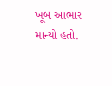ખૂબ આભાર માન્યો હતો.